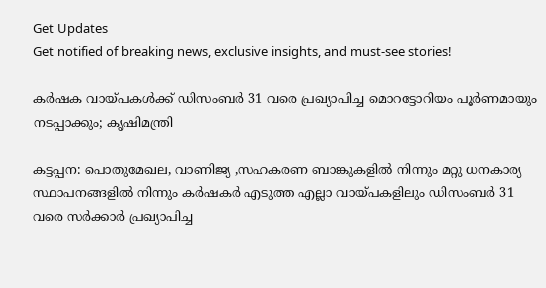Get Updates
Get notified of breaking news, exclusive insights, and must-see stories!

കര്‍ഷക വായ്പകൾക്ക് ഡിസംബര്‍ 31 വരെ പ്രഖ്യാപിച്ച മൊറട്ടോറിയം പൂര്‍ണമായും നടപ്പാക്കും; കൃഷിമന്ത്രി

കട്ടപ്പന: പൊതുമേഖല, വാണിജ്യ ,സഹകരണ ബാങ്കുകളില്‍ നിന്നും മറ്റു ധനകാര്യ സ്ഥാപനങ്ങളില്‍ നിന്നും കര്‍ഷകര്‍ എടുത്ത എല്ലാ വായ്പകളിലും ഡിസംബര്‍ 31 വരെ സര്‍ക്കാര്‍ പ്രഖ്യാപിച്ച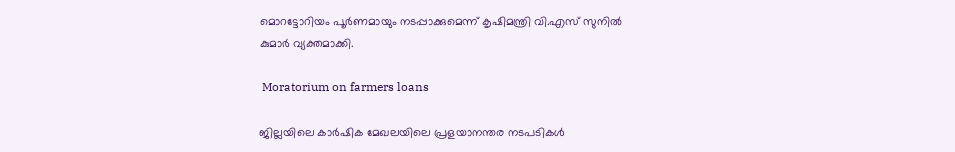മൊറട്ടോറിയം പൂര്‍ണമായും നടപ്പാക്കുമെന്ന് കൃഷിമന്ത്രി വി.എസ് സുനില്‍ കുമാര്‍ വ്യക്തമാക്കി.

 Moratorium on farmers loans

ജില്ലയിലെ കാര്‍ഷിക മേഖലയിലെ പ്രളയാനന്തര നടപടികള്‍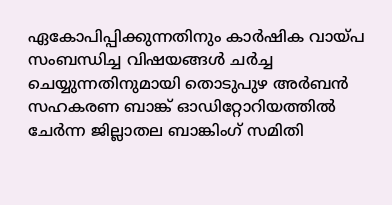ഏകോപിപ്പിക്കുന്നതിനും കാര്‍ഷിക വായ്പ സംബന്ധിച്ച വിഷയങ്ങള്‍ ചര്‍ച്ച ചെയ്യുന്നതിനുമായി തൊടുപുഴ അര്‍ബന്‍ സഹകരണ ബാങ്ക് ഓഡിറ്റോറിയത്തില്‍ ചേര്‍ന്ന ജില്ലാതല ബാങ്കിംഗ് സമിതി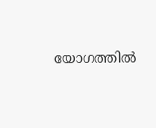യോഗത്തില്‍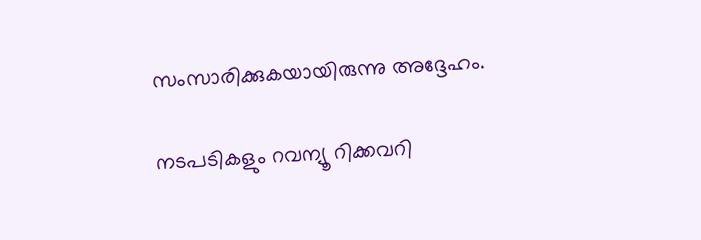സംസാരിക്കുകയായിരുന്നു അദ്ദേഹം.

നടപടികളും റവന്യൂ റിക്കവറി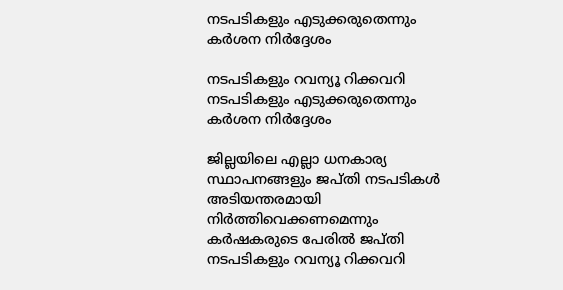നടപടികളും എടുക്കരുതെന്നും കര്‍ശന നിര്‍ദ്ദേശം

നടപടികളും റവന്യൂ റിക്കവറി നടപടികളും എടുക്കരുതെന്നും കര്‍ശന നിര്‍ദ്ദേശം

ജില്ലയിലെ എല്ലാ ധനകാര്യ സ്ഥാപനങ്ങളും ജപ്തി നടപടികള്‍ അടിയന്തരമായി നിര്‍ത്തിവെക്കണമെന്നും കര്‍ഷകരുടെ പേരില്‍ ജപ്തി നടപടികളും റവന്യൂ റിക്കവറി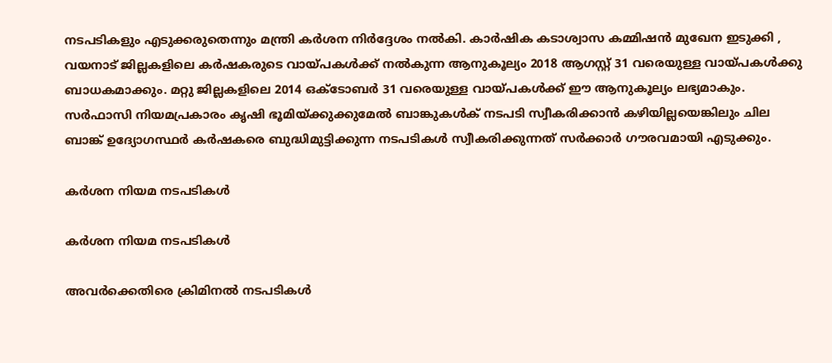നടപടികളും എടുക്കരുതെന്നും മന്ത്രി കര്‍ശന നിര്‍ദ്ദേശം നല്‍കി. കാര്‍ഷിക കടാശ്വാസ കമ്മിഷന്‍ മുഖേന ഇടുക്കി , വയനാട് ജില്ലകളിലെ കര്‍ഷകരുടെ വായ്പകള്‍ക്ക് നല്‍കുന്ന ആനുകൂല്യം 2018 ആഗസ്റ്റ് 31 വരെയുള്ള വായ്പകള്‍ക്കു ബാധകമാക്കും. മറ്റു ജില്ലകളിലെ 2014 ഒക്ടോബര്‍ 31 വരെയുള്ള വായ്പകള്‍ക്ക് ഈ ആനുകൂല്യം ലഭ്യമാകും. സര്‍ഫാസി നിയമപ്രകാരം കൃഷി ഭൂമിയ്ക്കുക്കുമേല്‍ ബാങ്കുകള്‍ക് നടപടി സ്വീകരിക്കാന്‍ കഴിയില്ലയെങ്കിലും ചില ബാങ്ക് ഉദ്യോഗസ്ഥര്‍ കര്‍ഷകരെ ബുദ്ധിമുട്ടിക്കുന്ന നടപടികള്‍ സ്വീകരിക്കുന്നത് സര്‍ക്കാര്‍ ഗൗരവമായി എടുക്കും.

കര്‍ശന നിയമ നടപടികള്‍

കര്‍ശന നിയമ നടപടികള്‍

അവര്‍ക്കെതിരെ ക്രിമിനല്‍ നടപടികള്‍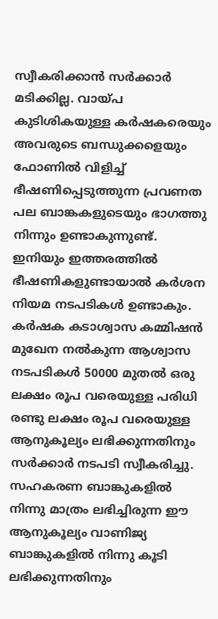സ്വീകരിക്കാന്‍ സര്‍ക്കാര്‍ മടിക്കില്ല. വായ്പ കുടിശികയുള്ള കര്‍ഷകരെയും അവരുടെ ബന്ധുക്കളെയും ഫോണില്‍ വിളിച്ച് ഭീഷണിപ്പെടുത്തുന്ന പ്രവണത പല ബാങ്കകളുടെയും ഭാഗത്തു നിന്നും ഉണ്ടാകുന്നുണ്ട്. ഇനിയും ഇത്തരത്തില്‍ ഭീഷണികളുണ്ടായാല്‍ കര്‍ശന നിയമ നടപടികള്‍ ഉണ്ടാകും. കര്‍ഷക കടാശ്വാസ കമ്മിഷന്‍ മുഖേന നല്‍കുന്ന ആശ്വാസ നടപടികള്‍ 50000 മുതല്‍ ഒരു ലക്ഷം രൂപ വരെയുള്ള പരിധി രണ്ടു ലക്ഷം രൂപ വരെയുള്ള ആനുകൂല്യം ലഭിക്കുന്നതിനും സര്‍ക്കാര്‍ നടപടി സ്വീകരിച്ചു. സഹകരണ ബാങ്കുകളില്‍ നിന്നു മാത്രം ലഭിച്ചിരുന്ന ഈ ആനുകൂല്യം വാണിജ്യ ബാങ്കുകളില്‍ നിന്നു കൂടി ലഭിക്കുന്നതിനും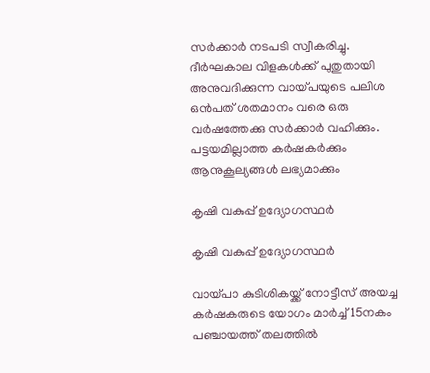സര്‍ക്കാര്‍ നടപടി സ്വീകരിച്ചു. ദീര്‍ഘകാല വിളകള്‍ക്ക് പുതുതായി അനുവദിക്കുന്ന വായ്പയുടെ പലിശ ഒന്‍പത് ശതമാനം വരെ ഒരു വര്‍ഷത്തേക്കു സര്‍ക്കാര്‍ വഹിക്കും. പട്ടയമില്ലാത്ത കര്‍ഷകര്‍ക്കും ആനുകൂല്യങ്ങള്‍ ലഭ്യമാക്കും

കൃഷി വകുപ്പ് ഉദ്യോഗസ്ഥര്‍

കൃഷി വകുപ്പ് ഉദ്യോഗസ്ഥര്‍

വായ്പാ കുടിശികയ്ക്ക് നോട്ടീസ് അയച്ച കര്‍ഷകരുടെ യോഗം മാര്‍ച്ച് 15നകം പഞ്ചായത്ത് തലത്തില്‍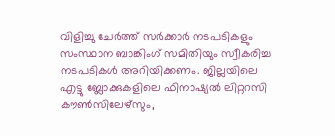വിളിച്ചു ചേര്‍ത്ത് സര്‍ക്കാര്‍ നടപടികളും സംസ്ഥാന ബാങ്കിംഗ് സമിതിയും സ്വീകരിച്ച നടപടികള്‍ അറിയിക്കണം. ജില്ലയിലെ എട്ടു ബ്ലോക്കുകളിലെ ഫിനാഷ്യല്‍ ലിറ്ററസി കൗണ്‍സിലേഴ്സും,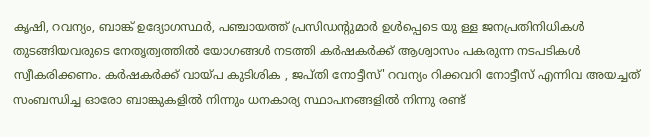കൃഷി, റവന്യം, ബാങ്ക് ഉദ്യോഗസ്ഥര്‍, പഞ്ചായത്ത് പ്രസിഡന്റുമാര്‍ ഉള്‍പ്പെടെ യു ള്ള ജനപ്രതിനിധികള്‍ തുടങ്ങിയവരുടെ നേതൃത്വത്തില്‍ യോഗങ്ങള്‍ നടത്തി കര്‍ഷകര്‍ക്ക് ആശ്വാസം പകരുന്ന നടപടികള്‍ സ്വീകരിക്കണം. കര്‍ഷകര്‍ക്ക് വായ്പ കുടിശിക , ജപ്തി നോട്ടീസ്' റവന്യം റിക്കവറി നോട്ടീസ് എന്നിവ അയച്ചത് സംബന്ധിച്ച ഓരോ ബാങ്കുകളില്‍ നിന്നും ധനകാര്യ സ്ഥാപനങ്ങളില്‍ നിന്നു രണ്ട്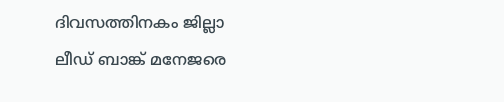ദിവസത്തിനകം ജില്ലാ ലീഡ് ബാങ്ക് മനേജരെ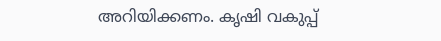അറിയിക്കണം. കൃഷി വകുപ്പ്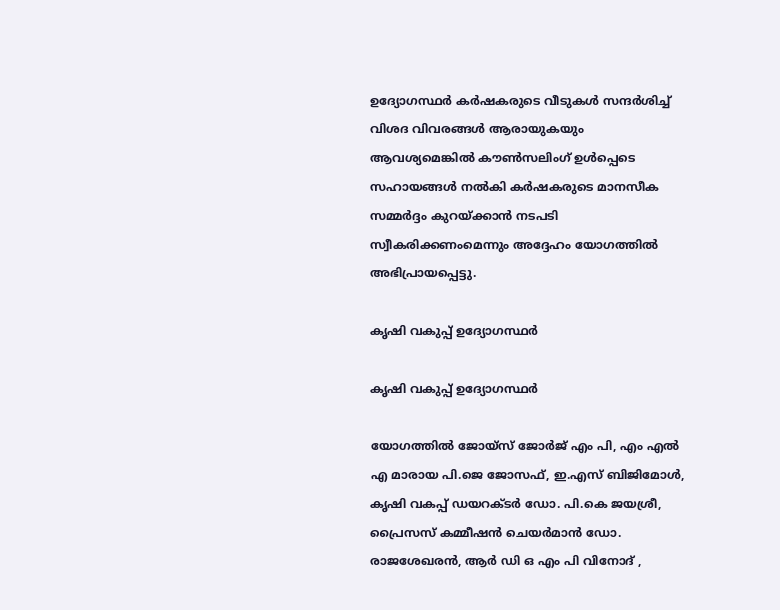ഉദ്യോഗസ്ഥര്‍ കര്‍ഷകരുടെ വീടുകള്‍ സന്ദര്‍ശിച്ച് വിശദ വിവരങ്ങള്‍ ആരായുകയും ആവശ്യമെങ്കില്‍ കൗണ്‍സലിംഗ് ഉള്‍പ്പെടെ സഹായങ്ങള്‍ നല്‍കി കര്‍ഷകരുടെ മാനസീക സമ്മര്‍ദ്ദം കുറയ്ക്കാന്‍ നടപടി സ്വീകരിക്കണംമെന്നും അദ്ദേഹം യോഗത്തില്‍ അഭിപ്രായപ്പെട്ടു.

കൃഷി വകുപ്പ് ഉദ്യോഗസ്ഥര്‍

കൃഷി വകുപ്പ് ഉദ്യോഗസ്ഥര്‍

യോഗത്തില്‍ ജോയ്സ് ജോര്‍ജ് എം പി, എം എല്‍ എ മാരായ പി.ജെ ജോസഫ്, ഇ.എസ് ബിജിമോള്‍, കൃഷി വകപ്പ് ഡയറക്ടര്‍ ഡോ. പി.കെ ജയശ്രീ, പ്രൈസസ് കമ്മീഷന്‍ ചെയര്‍മാന്‍ ഡോ. രാജശേഖരന്‍, ആര്‍ ഡി ഒ എം പി വിനോദ് ,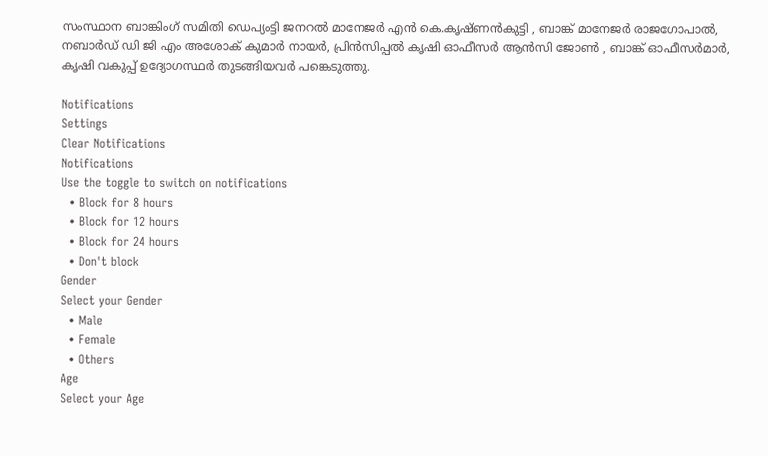സംസ്ഥാന ബാങ്കിംഗ് സമിതി ഡെപ്യംട്ടി ജനറല്‍ മാനേജര്‍ എന്‍ കെ.കൃഷ്ണന്‍കുട്ടി , ബാങ്ക് മാനേജര്‍ രാജഗോപാല്‍, നബാര്‍ഡ് ഡി ജി എം അശോക് കുമാര്‍ നായര്‍, പ്രിന്‍സിപ്പല്‍ കൃഷി ഓഫീസര്‍ ആന്‍സി ജോണ്‍ , ബാങ്ക് ഓഫീസര്‍മാര്‍, കൃഷി വകുപ്പ് ഉദ്യോഗസ്ഥര്‍ തുടങ്ങിയവര്‍ പങ്കെടുത്തു.

Notifications
Settings
Clear Notifications
Notifications
Use the toggle to switch on notifications
  • Block for 8 hours
  • Block for 12 hours
  • Block for 24 hours
  • Don't block
Gender
Select your Gender
  • Male
  • Female
  • Others
Age
Select your Age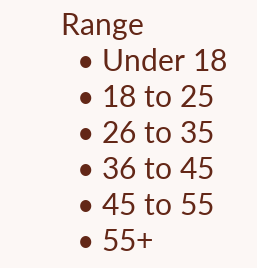Range
  • Under 18
  • 18 to 25
  • 26 to 35
  • 36 to 45
  • 45 to 55
  • 55+